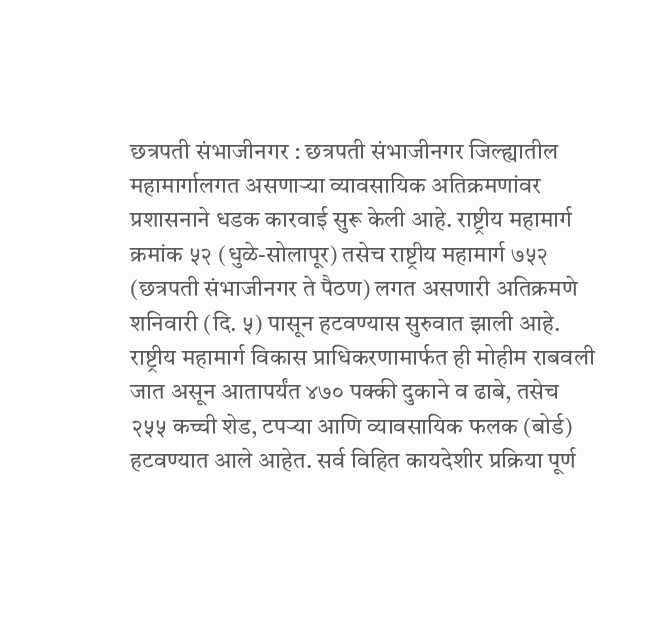छत्रपती संभाजीनगर : छत्रपती संभाजीनगर जिल्ह्यातील महामार्गालगत असणाऱ्या व्यावसायिक अतिक्रमणांवर प्रशासनाने धडक कारवाई सुरू केली आहे. राष्ट्रीय महामार्ग क्रमांक ५२ (धुळे-सोलापूर) तसेच राष्ट्रीय महामार्ग ७५२ (छत्रपती संभाजीनगर ते पैठण) लगत असणारी अतिक्रमणे शनिवारी (दि. ५) पासून हटवण्यास सुरुवात झाली आहे.
राष्ट्रीय महामार्ग विकास प्राधिकरणामार्फत ही मोहीम राबवली जात असून आतापर्यंत ४७० पक्की दुकाने व ढाबे, तसेच २५५ कच्ची शेड, टपऱ्या आणि व्यावसायिक फलक (बोर्ड) हटवण्यात आले आहेत. सर्व विहित कायदेशीर प्रक्रिया पूर्ण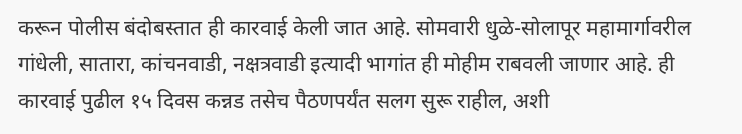करून पोलीस बंदोबस्तात ही कारवाई केली जात आहे. सोमवारी धुळे-सोलापूर महामार्गावरील गांधेली, सातारा, कांचनवाडी, नक्षत्रवाडी इत्यादी भागांत ही मोहीम राबवली जाणार आहे. ही कारवाई पुढील १५ दिवस कन्नड तसेच पैठणपर्यंत सलग सुरू राहील, अशी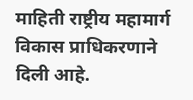माहिती राष्ट्रीय महामार्ग विकास प्राधिकरणाने दिली आहे.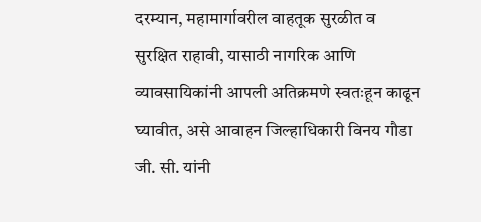दरम्यान, महामार्गावरील वाहतूक सुरळीत व सुरक्षित राहावी, यासाठी नागरिक आणि व्यावसायिकांनी आपली अतिक्रमणे स्वतःहून काढून घ्यावीत, असे आवाहन जिल्हाधिकारी विनय गौडा जी. सी. यांनी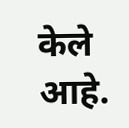केले आहे.